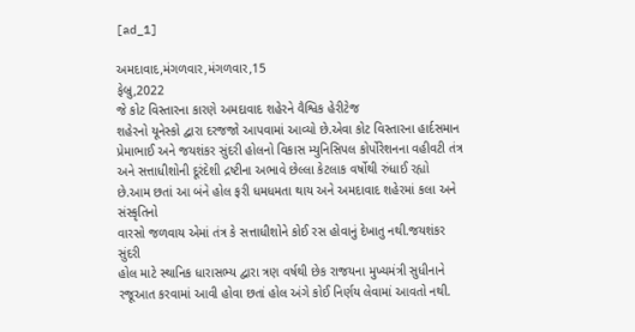[ad_1]

અમદાવાદ,મંગળવાર,મંગળવાર,15
ફેબ્રુ,2022
જે કોટ વિસ્તારના કારણે અમદાવાદ શહેરને વૈશ્વિક હેરીટેજ
શહેરનો યૂનેસ્કો દ્વારા દરજજો આપવામાં આવ્યો છે.એવા કોટ વિસ્તારના હાર્દસમાન
પ્રેમાભાઈ અને જયશંકર સુંદરી હોલનો વિકાસ મ્યુનિસિપલ કોર્પોરેશનના વહીવટી તંત્ર
અને સત્તાધીશોની દૂરંદેશી દ્રષ્ટીના અભાવે છેલ્લા કેટલાક વર્ષોથી રુંધાઈ રહ્યો
છે.આમ છતાં આ બંને હોલ ફરી ધમધમતા થાય અને અમદાવાદ શહેરમાં કલા અને સંસ્કૃતિનો
વારસો જળવાય એમાં તંત્ર કે સત્તાધીશોને કોઈ રસ હોવાનું દેખાતુ નથી.જયશંકર સુંદરી
હોલ માટે સ્થાનિક ધારાસભ્ય દ્વારા ત્રણ વર્ષથી છેક રાજયના મુખ્યમંત્રી સુધીનાને
રજૂઆત કરવામાં આવી હોવા છતાં હોલ અંગે કોઈ નિર્ણય લેવામાં આવતો નથી.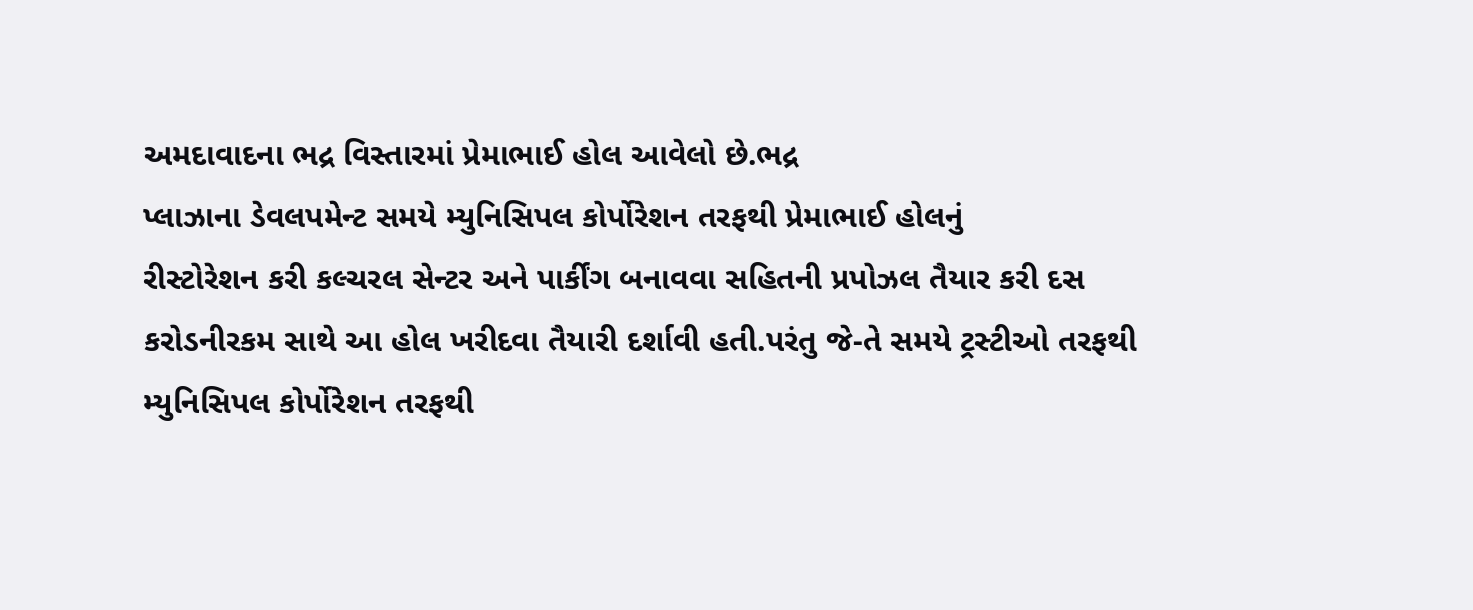અમદાવાદના ભદ્ર વિસ્તારમાં પ્રેમાભાઈ હોલ આવેલો છે.ભદ્ર
પ્લાઝાના ડેવલપમેન્ટ સમયે મ્યુનિસિપલ કોર્પોરેશન તરફથી પ્રેમાભાઈ હોલનું
રીસ્ટોરેશન કરી કલ્ચરલ સેન્ટર અને પાર્કીંગ બનાવવા સહિતની પ્રપોઝલ તૈયાર કરી દસ
કરોડનીરકમ સાથે આ હોલ ખરીદવા તૈયારી દર્શાવી હતી.પરંતુ જે-તે સમયે ટ્રસ્ટીઓ તરફથી
મ્યુનિસિપલ કોર્પોરેશન તરફથી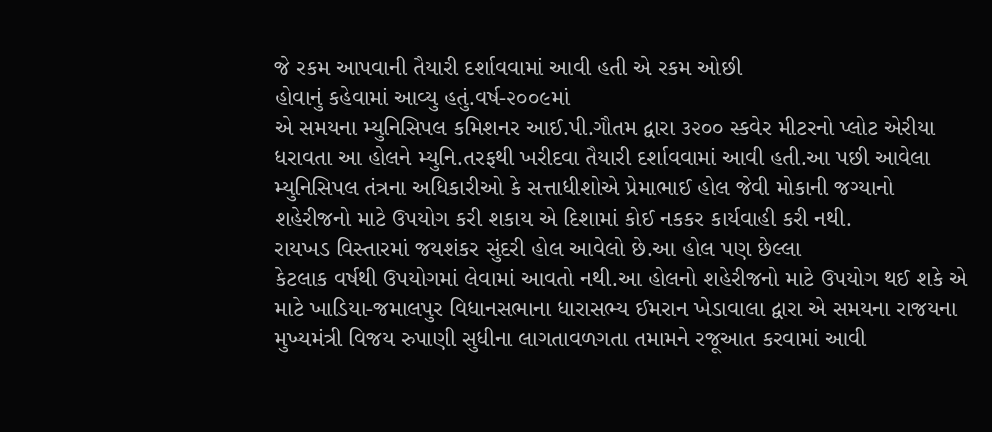જે રકમ આપવાની તૈયારી દર્શાવવામાં આવી હતી એ રકમ ઓછી
હોવાનું કહેવામાં આવ્યુ હતું.વર્ષ-૨૦૦૯માં
એ સમયના મ્યુનિસિપલ કમિશનર આઈ.પી.ગૌતમ દ્વારા ૩૨૦૦ સ્કવેર મીટરનો પ્લોટ એરીયા
ધરાવતા આ હોલને મ્યુનિ.તરફથી ખરીદવા તૈયારી દર્શાવવામાં આવી હતી.આ પછી આવેલા
મ્યુનિસિપલ તંત્રના અધિકારીઓ કે સત્તાધીશોએ પ્રેમાભાઈ હોલ જેવી મોકાની જગ્યાનો
શહેરીજનો માટે ઉપયોગ કરી શકાય એ દિશામાં કોઈ નકકર કાર્યવાહી કરી નથી.
રાયખડ વિસ્તારમાં જયશંકર સુંદરી હોલ આવેલો છે.આ હોલ પણ છેલ્લા
કેટલાક વર્ષથી ઉપયોગમાં લેવામાં આવતો નથી.આ હોલનો શહેરીજનો માટે ઉપયોગ થઈ શકે એ
માટે ખાડિયા-જમાલપુર વિધાનસભાના ધારાસભ્ય ઈમરાન ખેડાવાલા દ્વારા એ સમયના રાજયના
મુખ્યમંત્રી વિજય રુપાણી સુધીના લાગતાવળગતા તમામને રજૂઆત કરવામાં આવી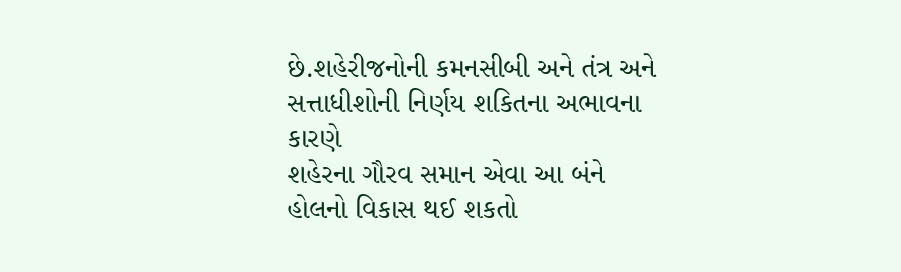છે.શહેરીજનોની કમનસીબી અને તંત્ર અને સત્તાધીશોની નિર્ણય શકિતના અભાવના કારણે
શહેરના ગૌરવ સમાન એવા આ બંને હોલનો વિકાસ થઈ શકતો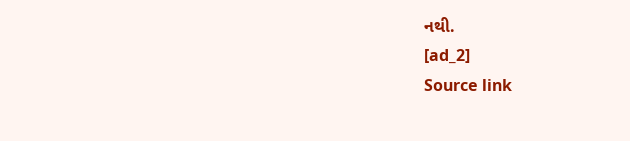નથી.
[ad_2]
Source link